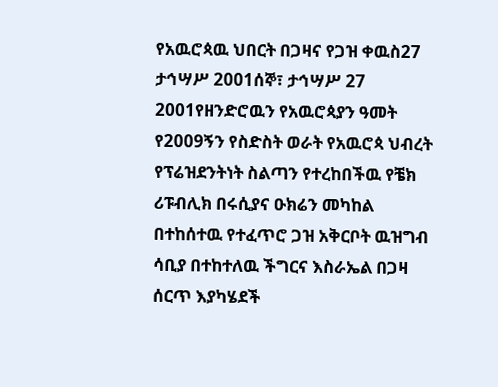የአዉሮጳዉ ህበርት በጋዛና የጋዝ ቀዉስ27 ታኅሣሥ 2001ሰኞ፣ ታኅሣሥ 27 2001የዘንድሮዉን የአዉሮጳያን ዓመት የ2009ኝን የስድስት ወራት የአዉሮጳ ህብረት የፕሬዝደንትነት ስልጣን የተረከበችዉ የቼክ ሪፑብሊክ በሩሲያና ዑክሬን መካከል በተከሰተዉ የተፈጥሮ ጋዝ አቅርቦት ዉዝግብ ሳቢያ በተከተለዉ ችግርና እስራኤል በጋዛ ሰርጥ እያካሄደች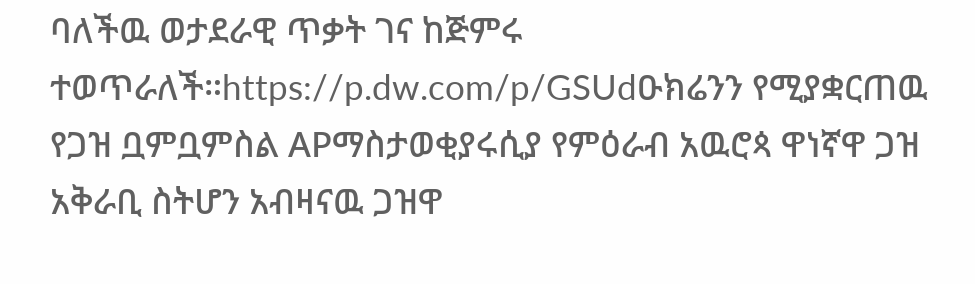ባለችዉ ወታደራዊ ጥቃት ገና ከጅምሩ ተወጥራለች።https://p.dw.com/p/GSUdዑክሬንን የሚያቋርጠዉ የጋዝ ቧምቧምስል APማስታወቂያሩሲያ የምዕራብ አዉሮጳ ዋነኛዋ ጋዝ አቅራቢ ስትሆን አብዛናዉ ጋዝዋ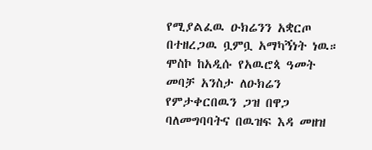የሚያልፈዉ ዑክሬንን አቋርጦ በተዘረጋዉ ቧምቧ አማካኝነት ነዉ። ሞስኮ ከአዲሱ የአዉሮጳ ዓመት መባቻ አንስታ ለዑክሬን የምታቀርበዉን ጋዝ በዋጋ ባለመግባባትና በዉዝፍ እዳ መዘዝ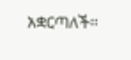አቋርጣለች።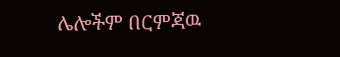ሌሎችም በርምጃዉ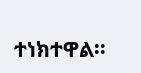ተነክተዋል።